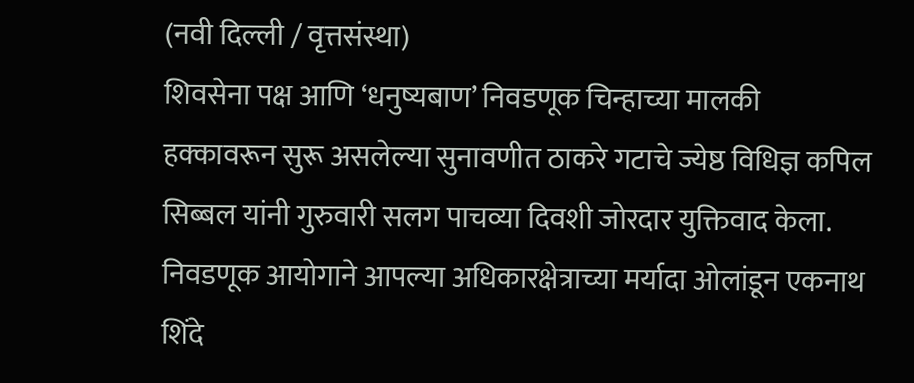(नवी दिल्ली / वृत्तसंस्था)
शिवसेना पक्ष आणि ‘धनुष्यबाण’ निवडणूक चिन्हाच्या मालकी हक्कावरून सुरू असलेल्या सुनावणीत ठाकरे गटाचे ज्येष्ठ विधिज्ञ कपिल सिब्बल यांनी गुरुवारी सलग पाचव्या दिवशी जोरदार युक्तिवाद केला. निवडणूक आयोगाने आपल्या अधिकारक्षेत्राच्या मर्यादा ओलांडून एकनाथ शिंदे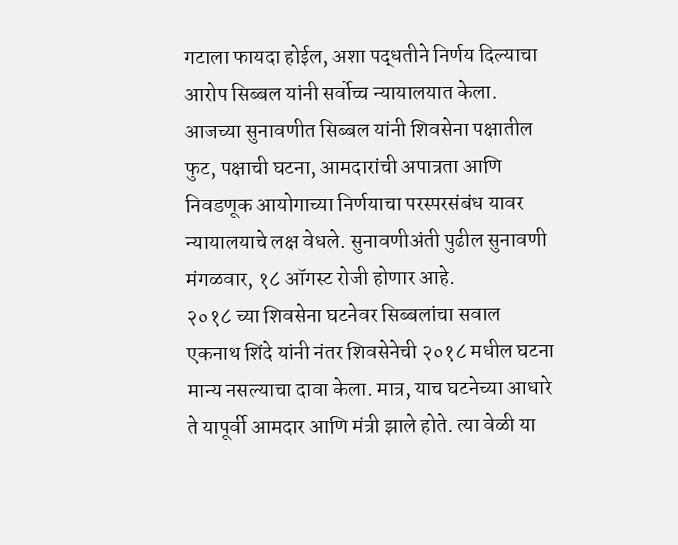गटाला फायदा होईल, अशा पद्धतीने निर्णय दिल्याचा आरोप सिब्बल यांनी सर्वोच्च न्यायालयात केला.
आजच्या सुनावणीत सिब्बल यांनी शिवसेना पक्षातील फुट, पक्षाची घटना, आमदारांची अपात्रता आणि निवडणूक आयोगाच्या निर्णयाचा परस्परसंबंध यावर न्यायालयाचे लक्ष वेधले. सुनावणीअंती पुढील सुनावणी मंगळवार, १८ ऑगस्ट रोजी होणार आहे.
२०१८ च्या शिवसेना घटनेवर सिब्बलांचा सवाल
एकनाथ शिंदे यांनी नंतर शिवसेनेची २०१८ मधील घटना मान्य नसल्याचा दावा केला. मात्र, याच घटनेच्या आधारे ते यापूर्वी आमदार आणि मंत्री झाले होते. त्या वेळी या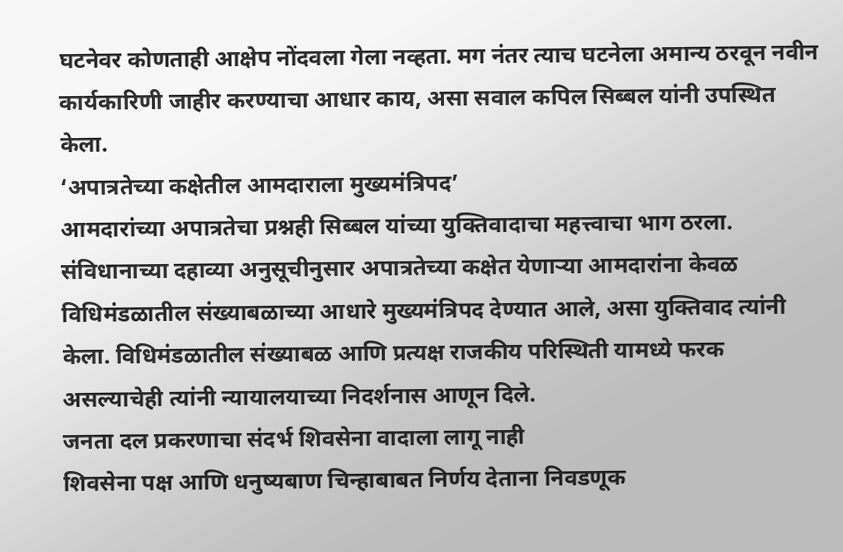घटनेवर कोणताही आक्षेप नोंदवला गेला नव्हता. मग नंतर त्याच घटनेला अमान्य ठरवून नवीन कार्यकारिणी जाहीर करण्याचा आधार काय, असा सवाल कपिल सिब्बल यांनी उपस्थित केला.
‘अपात्रतेच्या कक्षेतील आमदाराला मुख्यमंत्रिपद’
आमदारांच्या अपात्रतेचा प्रश्नही सिब्बल यांच्या युक्तिवादाचा महत्त्वाचा भाग ठरला. संविधानाच्या दहाव्या अनुसूचीनुसार अपात्रतेच्या कक्षेत येणाऱ्या आमदारांना केवळ विधिमंडळातील संख्याबळाच्या आधारे मुख्यमंत्रिपद देण्यात आले, असा युक्तिवाद त्यांनी केला. विधिमंडळातील संख्याबळ आणि प्रत्यक्ष राजकीय परिस्थिती यामध्ये फरक असल्याचेही त्यांनी न्यायालयाच्या निदर्शनास आणून दिले.
जनता दल प्रकरणाचा संदर्भ शिवसेना वादाला लागू नाही
शिवसेना पक्ष आणि धनुष्यबाण चिन्हाबाबत निर्णय देताना निवडणूक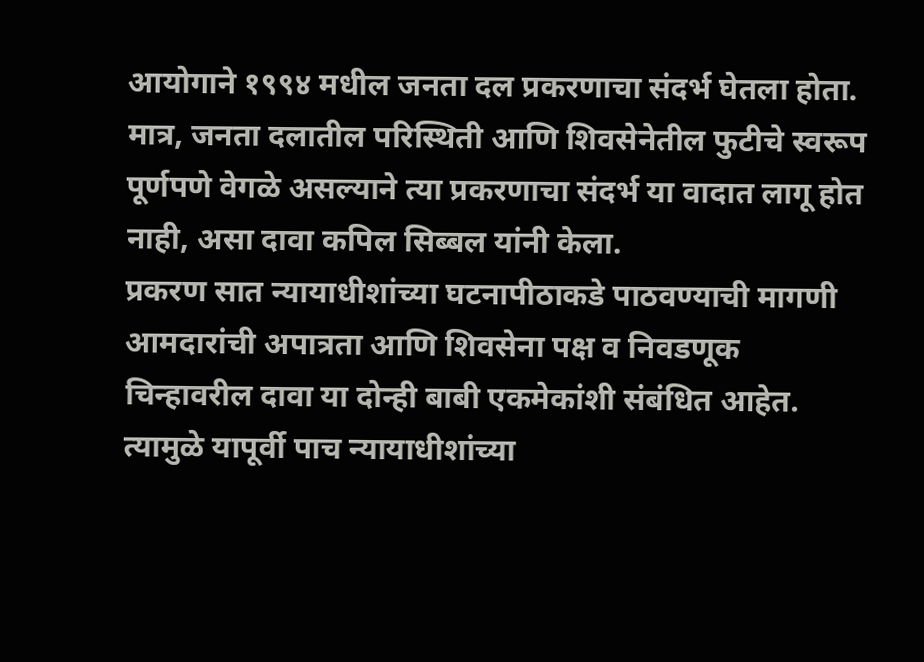आयोगाने १९९४ मधील जनता दल प्रकरणाचा संदर्भ घेतला होता. मात्र, जनता दलातील परिस्थिती आणि शिवसेनेतील फुटीचे स्वरूप पूर्णपणे वेगळे असल्याने त्या प्रकरणाचा संदर्भ या वादात लागू होत नाही, असा दावा कपिल सिब्बल यांनी केला.
प्रकरण सात न्यायाधीशांच्या घटनापीठाकडे पाठवण्याची मागणी
आमदारांची अपात्रता आणि शिवसेना पक्ष व निवडणूक चिन्हावरील दावा या दोन्ही बाबी एकमेकांशी संबंधित आहेत. त्यामुळे यापूर्वी पाच न्यायाधीशांच्या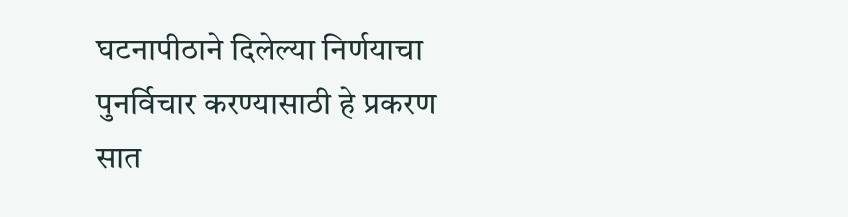घटनापीठाने दिलेल्या निर्णयाचा पुनर्विचार करण्यासाठी हे प्रकरण सात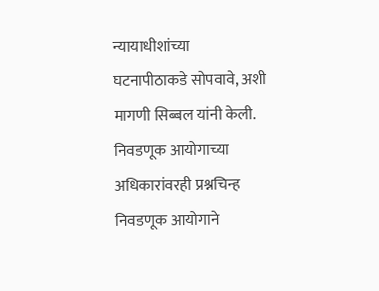न्यायाधीशांच्या घटनापीठाकडे सोपवावे, अशी मागणी सिब्बल यांनी केली.
निवडणूक आयोगाच्या अधिकारांवरही प्रश्नचिन्ह
निवडणूक आयोगाने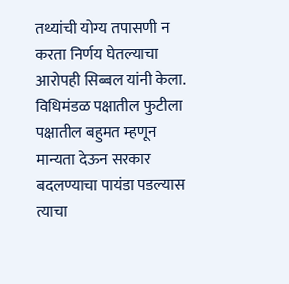तथ्यांची योग्य तपासणी न करता निर्णय घेतल्याचा आरोपही सिब्बल यांनी केला. विधिमंडळ पक्षातील फुटीला पक्षातील बहुमत म्हणून मान्यता देऊन सरकार बदलण्याचा पायंडा पडल्यास त्याचा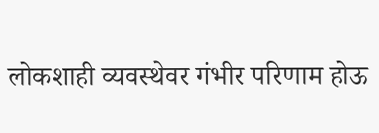लोकशाही व्यवस्थेवर गंभीर परिणाम होऊ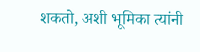शकतो, अशी भूमिका त्यांनी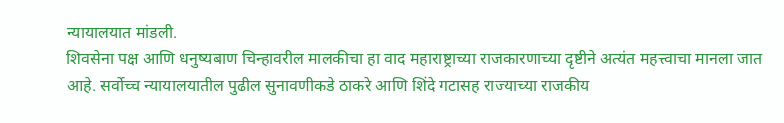न्यायालयात मांडली.
शिवसेना पक्ष आणि धनुष्यबाण चिन्हावरील मालकीचा हा वाद महाराष्ट्राच्या राजकारणाच्या दृष्टीने अत्यंत महत्त्वाचा मानला जात आहे. सर्वोच्च न्यायालयातील पुढील सुनावणीकडे ठाकरे आणि शिंदे गटासह राज्याच्या राजकीय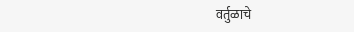वर्तुळाचे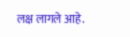लक्ष लागले आहे.